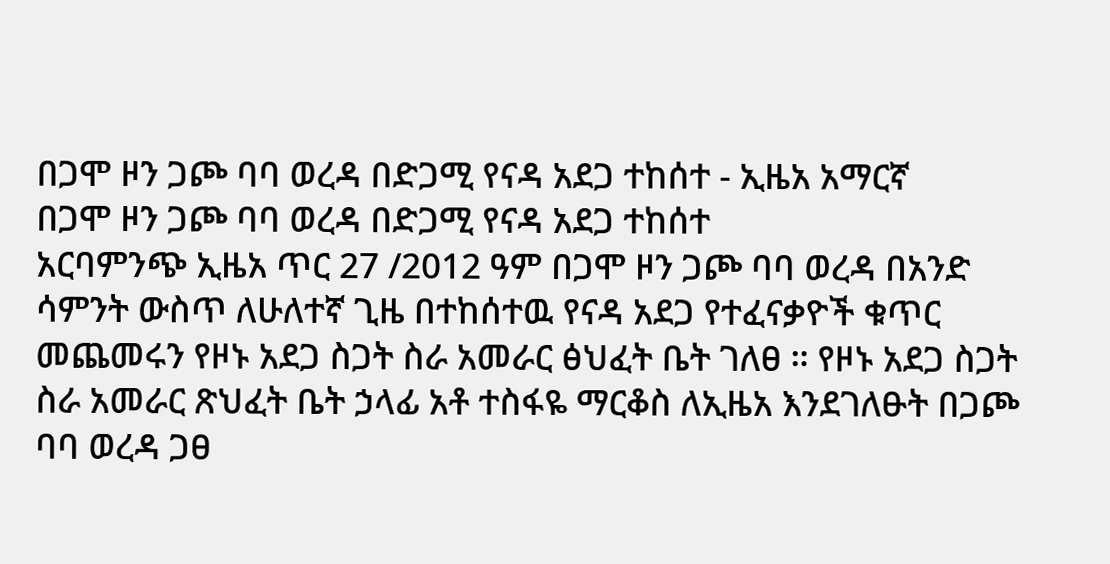በጋሞ ዞን ጋጮ ባባ ወረዳ በድጋሚ የናዳ አደጋ ተከሰተ - ኢዜአ አማርኛ
በጋሞ ዞን ጋጮ ባባ ወረዳ በድጋሚ የናዳ አደጋ ተከሰተ
አርባምንጭ ኢዜአ ጥር 27 /2012 ዓም በጋሞ ዞን ጋጮ ባባ ወረዳ በአንድ ሳምንት ውስጥ ለሁለተኛ ጊዜ በተከሰተዉ የናዳ አደጋ የተፈናቃዮች ቁጥር መጨመሩን የዞኑ አደጋ ስጋት ስራ አመራር ፅህፈት ቤት ገለፀ ። የዞኑ አደጋ ስጋት ስራ አመራር ጽህፈት ቤት ኃላፊ አቶ ተስፋዬ ማርቆስ ለኢዜአ እንደገለፁት በጋጮ ባባ ወረዳ ጋፀ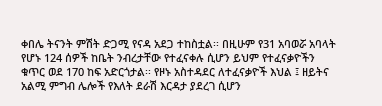ቀበሌ ትናንት ምሽት ድጋሚ የናዳ አደጋ ተከስቷል፡፡ በዚሁም የ31 አባወሯ አባላት የሆኑ 124 ሰዎች ከቤት ንብረታቸው የተፈናቀሉ ሲሆን ይህም የተፈናቃዮችን ቁጥር ወደ 170 ከፍ አድርጎታል፡፡ የዞኑ አስተዳደር ለተፈናቃዮች እህል ፤ ዘይትና አልሚ ምግብ ሌሎች የእለት ደራሽ እርዳታ ያደረገ ሲሆን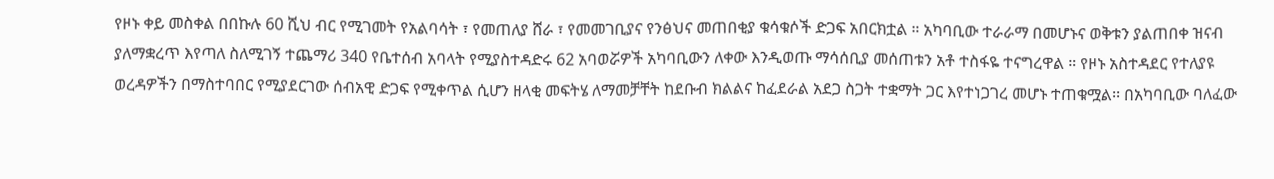የዞኑ ቀይ መስቀል በበኩሉ 60 ሺህ ብር የሚገመት የአልባሳት ፣ የመጠለያ ሸራ ፣ የመመገቢያና የንፅህና መጠበቂያ ቁሳቁሶች ድጋፍ አበርክቷል ። አካባቢው ተራራማ በመሆኑና ወቅቱን ያልጠበቀ ዝናብ ያለማቋረጥ እየጣለ ስለሚገኝ ተጨማሪ 340 የቤተሰብ አባላት የሚያስተዳድሩ 62 አባወሯዎች አካባቢውን ለቀው እንዲወጡ ማሳሰቢያ መሰጠቱን አቶ ተስፋዬ ተናግረዋል ። የዞኑ አስተዳደር የተለያዩ ወረዳዎችን በማስተባበር የሚያደርገው ሰብአዊ ድጋፍ የሚቀጥል ሲሆን ዘላቂ መፍትሄ ለማመቻቸት ከደቡብ ክልልና ከፈደራል አደጋ ስጋት ተቋማት ጋር እየተነጋገረ መሆኑ ተጠቁሟል፡፡ በአካባቢው ባለፈው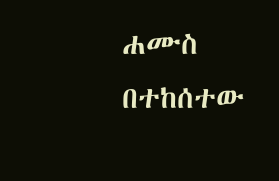ሐሙስ በተከሰተው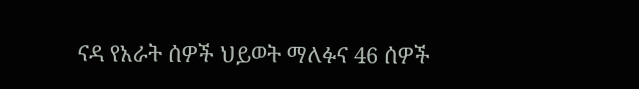ናዳ የአራት ሰዎች ህይወት ማለፉና 46 ሰዎች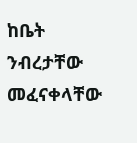ከቤት ንብረታቸው መፈናቀላቸው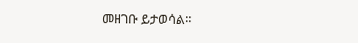መዘገቡ ይታወሳል።